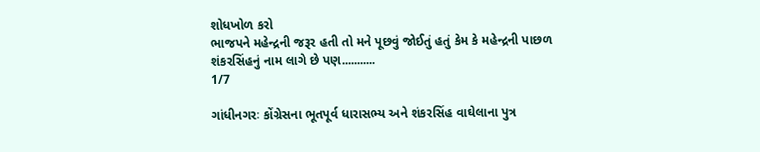શોધખોળ કરો
ભાજપને મહેન્દ્રની જરૂર હતી તો મને પૂછવું જોઈતું હતું કેમ કે મહેન્દ્રની પાછળ શંકરસિંહનું નામ લાગે છે પણ...........
1/7

ગાંધીનગરઃ કોંગ્રેસના ભૂતપૂર્વ ધારાસભ્ય અને શંકરસિંહ વાઘેલાના પુત્ર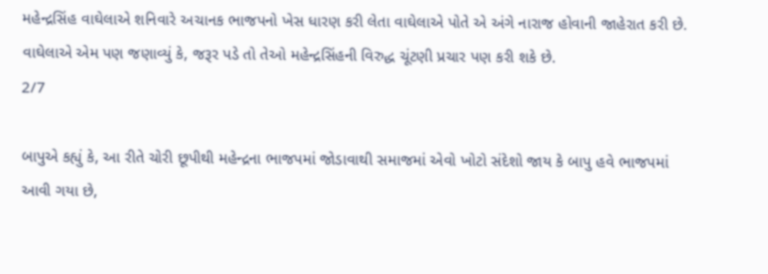મહેન્દ્રસિંહ વાઘેલાએ શનિવારે અચાનક ભાજપનો ખેસ ધારણ કરી લેતા વાઘેલાએ પોતે એ અંગે નારાજ હોવાની જાહેરાત કરી છે. વાઘેલાએ એમ પણ જણાવ્યું કે, જરૂર પડે તો તેઓ મહેન્દ્રસિંહની વિરુદ્ધ ચૂંટણી પ્રચાર પણ કરી શકે છે.
2/7

બાપુએ કહ્યું કે, આ રીતે ચોરી છૂપીથી મહેન્દ્રના ભાજપમાં જોડાવાથી સમાજમાં એવો ખોટો સંદેશો જાય કે બાપુ હવે ભાજપમાં આવી ગયા છે,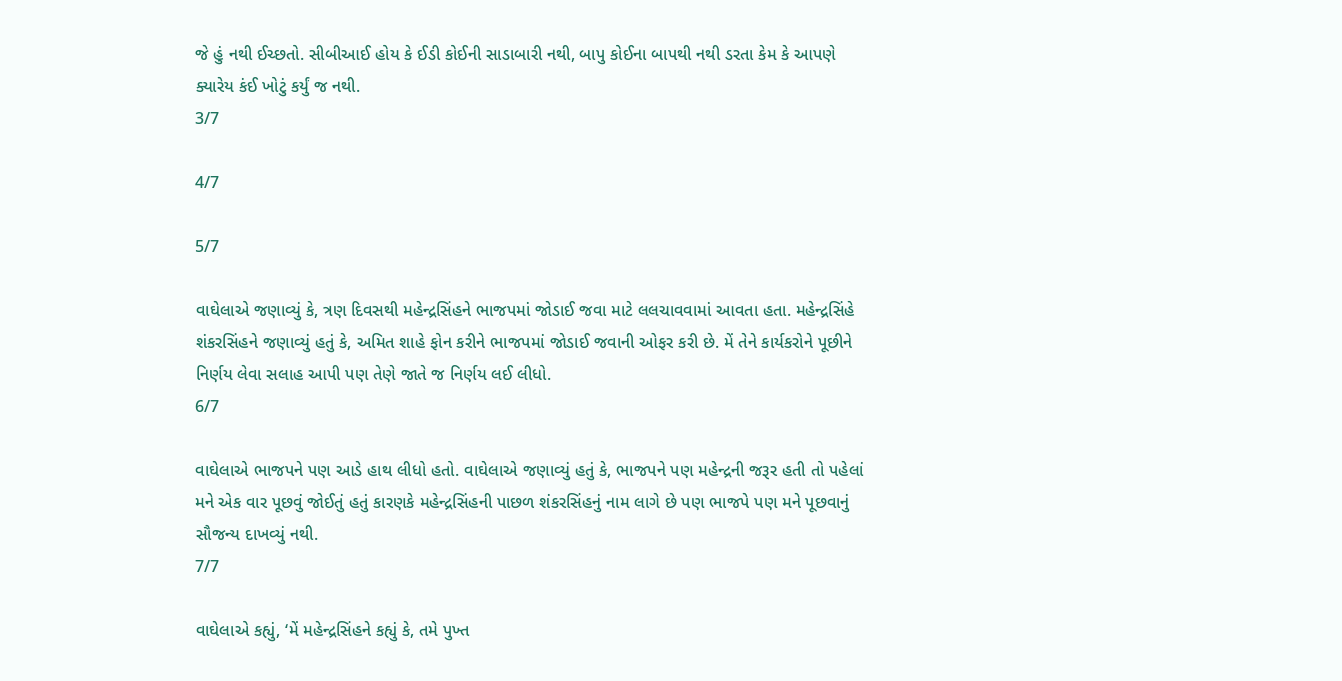જે હું નથી ઈચ્છતો. સીબીઆઈ હોય કે ઈડી કોઈની સાડાબારી નથી, બાપુ કોઈના બાપથી નથી ડરતા કેમ કે આપણે ક્યારેય કંઈ ખોટું કર્યું જ નથી.
3/7

4/7

5/7

વાઘેલાએ જણાવ્યું કે, ત્રણ દિવસથી મહેન્દ્રસિંહને ભાજપમાં જોડાઈ જવા માટે લલચાવવામાં આવતા હતા. મહેન્દ્રસિંહે શંકરસિંહને જણાવ્યું હતું કે, અમિત શાહે ફોન કરીને ભાજપમાં જોડાઈ જવાની ઓફર કરી છે. મેં તેને કાર્યકરોને પૂછીને નિર્ણય લેવા સલાહ આપી પણ તેણે જાતે જ નિર્ણય લઈ લીધો.
6/7

વાઘેલાએ ભાજપને પણ આડે હાથ લીધો હતો. વાઘેલાએ જણાવ્યું હતું કે, ભાજપને પણ મહેન્દ્રની જરૂર હતી તો પહેલાં મને એક વાર પૂછવું જોઈતું હતું કારણકે મહેન્દ્રસિંહની પાછળ શંકરસિંહનું નામ લાગે છે પણ ભાજપે પણ મને પૂછવાનું સૌજન્ય દાખવ્યું નથી.
7/7

વાઘેલાએ કહ્યું, ‘મેં મહેન્દ્રસિંહને કહ્યું કે, તમે પુખ્ત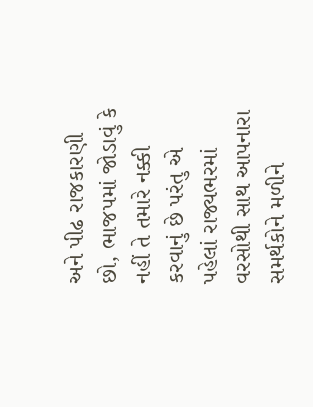અને પીઢ રાજકારણી છો, ભાજપમાં જોડાવું કે નહીં તે તમારે નક્કી કરવાનું છે પરંતુ એ પહેલાં રાજ્યભરમાં વરસોથી સાથ આપનારા સમર્થકોને મળીને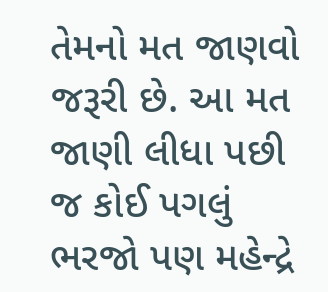તેમનો મત જાણવો જરૂરી છે. આ મત જાણી લીધા પછી જ કોઈ પગલું ભરજો પણ મહેન્દ્રે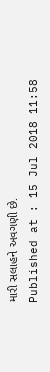મારી સલાહને અવગણી છે.
Published at : 15 Jul 2018 11:58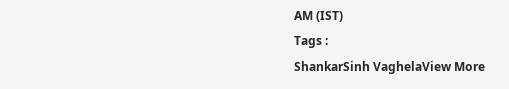AM (IST)
Tags :
ShankarSinh VaghelaView More